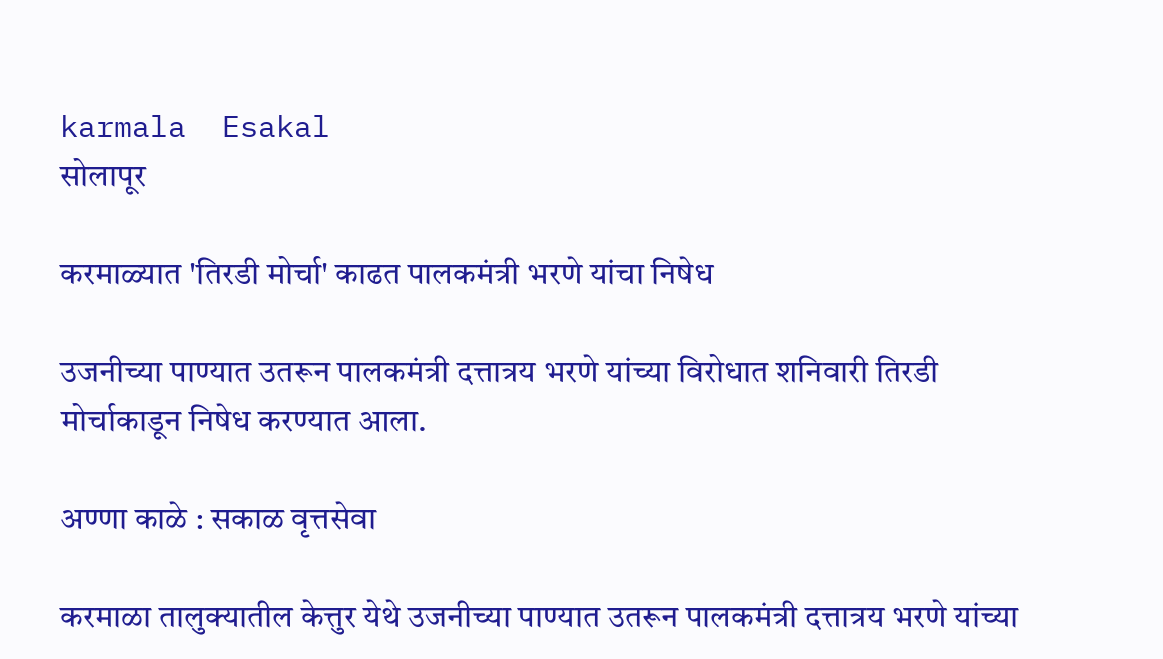karmala  Esakal
सोलापूर

करमाळ्यात 'तिरडी मोर्चा' काढत पालकमंत्री भरणे यांचा निषेध

उजनीच्या पाण्यात उतरून पालकमंत्री दत्तात्रय भरणे यांच्या विरोधात शनिवारी तिरडी मोर्चाकाडून निषेध करण्यात आला.

अण्णा काळे : सकाळ वृत्तसेवा

करमाळा तालुक्यातील केत्तुर येथे उजनीच्या पाण्यात उतरून पालकमंत्री दत्तात्रय भरणे यांच्या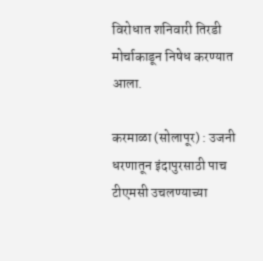विरोधात शनिवारी तिरडी मोर्चाकाडून निषेध करण्यात आला.

करमाळा (सोलापूर) : उजनी धरणातून इंदापुरसाठी पाच टीएमसी उचलण्याच्या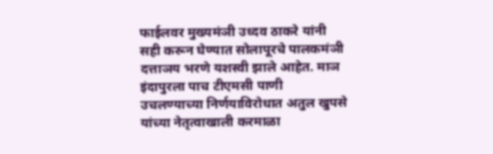फाईलवर मुख्यमंञी उध्दव ठाकरे यांनी सही करून घेण्यात सोलापूरचे पालकमंञी दत्ताञय भरणे यशस्वी झाले आहेत. माञ इंदापुरला पाच टीएमसी पाणी उचलण्याच्या निर्णयाविरोधात अतुल खुपसे यांच्या नेतृत्वाखाली करमाळा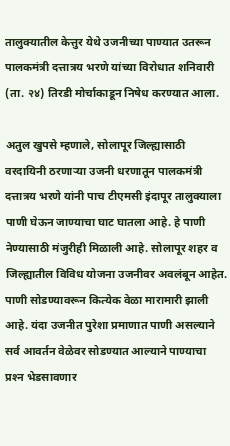तालुक्यातील केत्तुर येथे उजनीच्या पाण्यात उतरून पालकमंत्री दत्तात्रय भरणे यांच्या विरोधात शनिवारी (ता. २४) तिरडी मोर्चाकाडून निषेध करण्यात आला.

अतुल खुपसे म्हणाले, सोलापूर जिल्ह्यासाठी वरदायिनी ठरणाऱ्या उजनी धरणातून पालकमंत्री दत्तात्रय भरणे यांनी पाच टीएमसी इंदापूर तालुक्याला पाणी घेऊन जाण्याचा घाट घातला आहे. हे पाणी नेण्यासाठी मंजुरीही मिळाली आहे. सोलापूर शहर व जिल्ह्यातील विविध योजना उजनीवर अवलंबून आहेत. पाणी सोडण्यावरून कित्येक वेळा मारामारी झाली आहे. यंदा उजनीत पुरेशा प्रमाणात पाणी असल्याने सर्व आवर्तन वेळेवर सोडण्यात आल्याने पाण्याचा प्रश्‍न भेडसावणार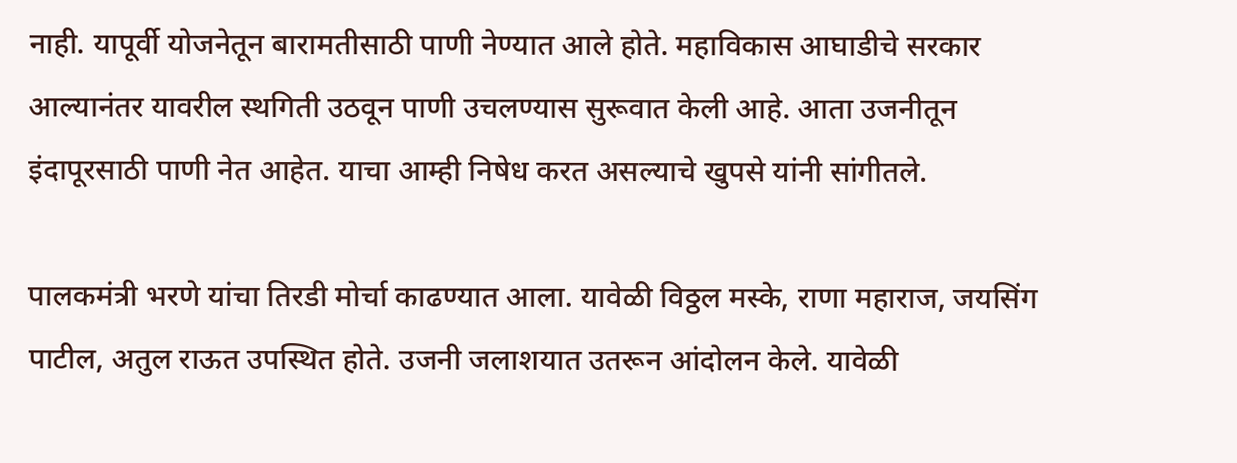नाही. यापूर्वी योजनेतून बारामतीसाठी पाणी नेण्यात आले होते. महाविकास आघाडीचे सरकार आल्यानंतर यावरील स्थगिती उठवून पाणी उचलण्यास सुरूवात केली आहे. आता उजनीतून इंदापूरसाठी पाणी नेत आहेत. याचा आम्ही निषेध करत असल्याचे खुपसे यांनी सांगीतले.

पालकमंत्री भरणे यांचा तिरडी मोर्चा काढण्यात आला. यावेळी विठ्ठल मस्के, राणा महाराज, जयसिंग पाटील, अतुल राऊत उपस्थित होते. उजनी जलाशयात उतरून आंदोलन केले. यावेळी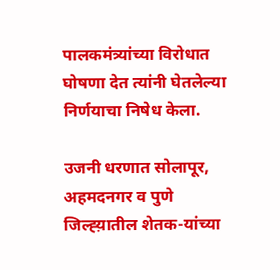पालकमंत्र्यांच्या विरोधात घोषणा देत त्यांनी घेतलेल्या निर्णयाचा निषेध केला.

उजनी धरणात सोलापूर, अहमदनगर व पुणे जिल्ह्य़ातील शेतक-यांच्या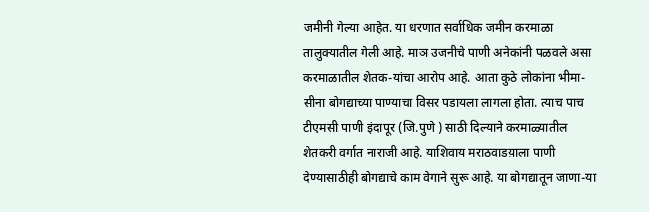जमीनी गेल्या आहेत. या धरणात सर्वाधिक जमीन करमाळा तालुक्यातील गेली आहे. माञ उजनीचे पाणी अनेकांनी पळवले असा करमाळातील शेतक-यांचा आरोप आहे. आता कुठे लोकांना भीमा-सीना बोगद्याच्या पाण्याचा विसर पडायला लागला होता. त्याच पाच टीएमसी पाणी इंदापूर (जि.पुणे ) साठी दिल्याने करमाळ्यातील शेतकरी वर्गात नाराजी आहे. याशिवाय मराठवाडय़ाला पाणी देण्यासाठीही बोगद्याचे काम वेगाने सुरू आहे. या बोगद्यातून जाणा-या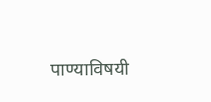पाण्याविषयी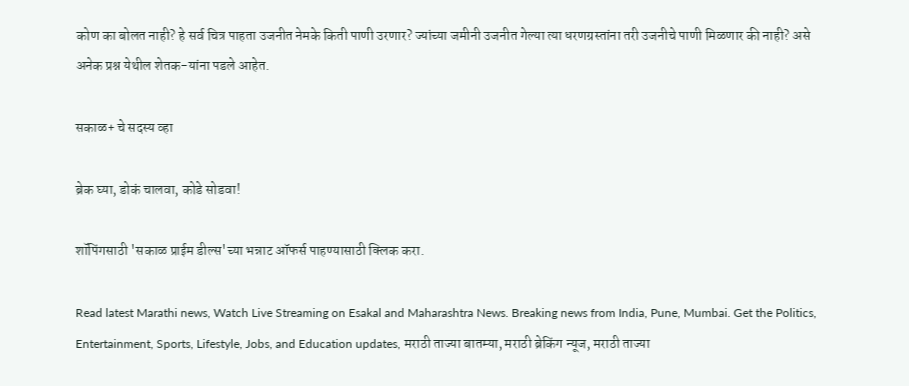कोण का बोलत नाही? हे सर्व चित्र पाहता उजनीत नेमके किती पाणी उरणार? ज्यांच्या जमीनी उजनीत गेल्या त्या धरणग्रस्तांना तरी उजनीचे पाणी मिळणार की नाही? असे अनेक प्रश्न येथील शेतक-यांना पडले आहेत.

सकाळ+ चे सदस्य व्हा

ब्रेक घ्या, डोकं चालवा, कोडे सोडवा!

शॉपिंगसाठी 'सकाळ प्राईम डील्स'च्या भन्नाट ऑफर्स पाहण्यासाठी क्लिक करा.

Read latest Marathi news, Watch Live Streaming on Esakal and Maharashtra News. Breaking news from India, Pune, Mumbai. Get the Politics, Entertainment, Sports, Lifestyle, Jobs, and Education updates, मराठी ताज्या बातम्या, मराठी ब्रेकिंग न्यूज, मराठी ताज्या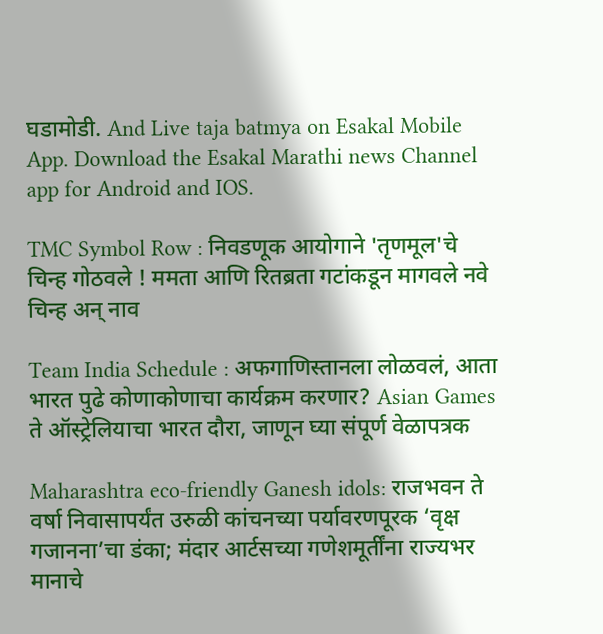घडामोडी. And Live taja batmya on Esakal Mobile App. Download the Esakal Marathi news Channel app for Android and IOS.

TMC Symbol Row : निवडणूक आयोगाने 'तृणमूल'चे चिन्ह गोठवले ! ममता आणि रितब्रता गटांकडून मागवले नवे चिन्ह अन् नाव

Team India Schedule : अफगाणिस्तानला लोळवलं, आता भारत पुढे कोणाकोणाचा कार्यक्रम करणार? Asian Games ते ऑस्ट्रेलियाचा भारत दौरा, जाणून घ्या संपूर्ण वेळापत्रक

Maharashtra eco-friendly Ganesh idols: राजभवन ते वर्षा निवासापर्यंत उरुळी कांचनच्या पर्यावरणपूरक ‘वृक्ष गजानना’चा डंका; मंदार आर्टसच्या गणेशमूर्तींना राज्यभर मानाचे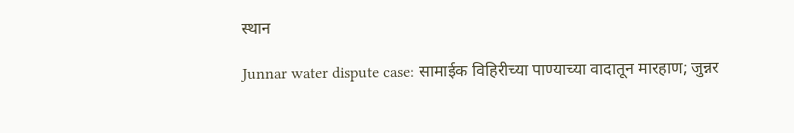स्थान

Junnar water dispute case: सामाईक विहिरीच्या पाण्याच्या वादातून मारहाण; जुन्नर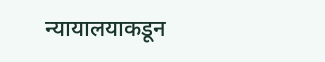न्यायालयाकडून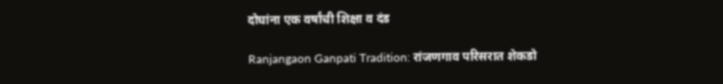दोघांना एक वर्षांची शिक्षा व दंड

Ranjangaon Ganpati Tradition: रांजणगाव परिसरात शेकडो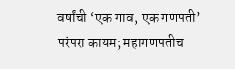वर्षांची ‘एक गाव, एक गणपती’ परंपरा कायम; महागणपतीच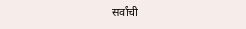सर्वांची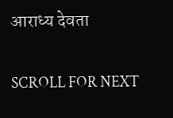आराध्य देवता

SCROLL FOR NEXT